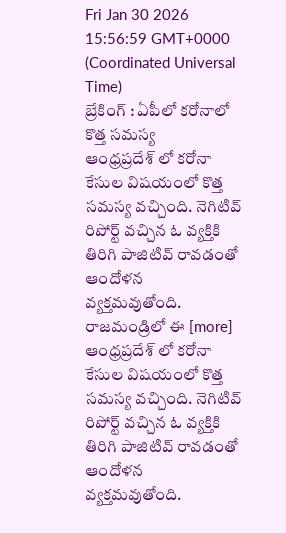Fri Jan 30 2026 15:56:59 GMT+0000 (Coordinated Universal Time)
బ్రేకింగ్ : ఏపీలో కరోనాలో కొత్త సమస్య
ఆంధ్రప్రదేశ్ లో కరోనా కేసుల విషయంలో కొత్త సమస్య వచ్చింది. నెగిటివ్ రిపోర్ట్ వచ్చిన ఓ వ్యక్తికి తిరిగి పాజిటివ్ రావడంతో ఆందోళన వ్యక్తమవుతోంది. రాజమండ్రిలో ఈ [more]
ఆంధ్రప్రదేశ్ లో కరోనా కేసుల విషయంలో కొత్త సమస్య వచ్చింది. నెగిటివ్ రిపోర్ట్ వచ్చిన ఓ వ్యక్తికి తిరిగి పాజిటివ్ రావడంతో ఆందోళన వ్యక్తమవుతోంది.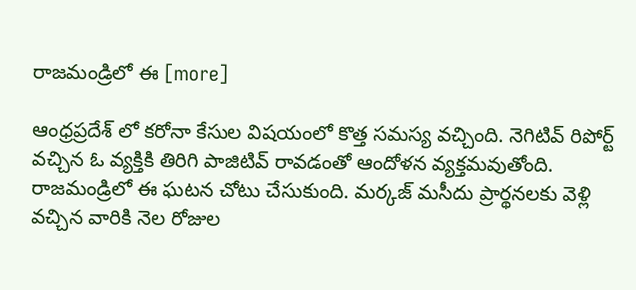రాజమండ్రిలో ఈ [more]

ఆంధ్రప్రదేశ్ లో కరోనా కేసుల విషయంలో కొత్త సమస్య వచ్చింది. నెగిటివ్ రిపోర్ట్ వచ్చిన ఓ వ్యక్తికి తిరిగి పాజిటివ్ రావడంతో ఆందోళన వ్యక్తమవుతోంది. రాజమండ్రిలో ఈ ఘటన చోటు చేసుకుంది. మర్కజ్ మసీదు ప్రార్థనలకు వెళ్లి వచ్చిన వారికి నెల రోజుల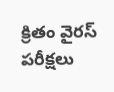క్రితం వైరస్ పరీక్షలు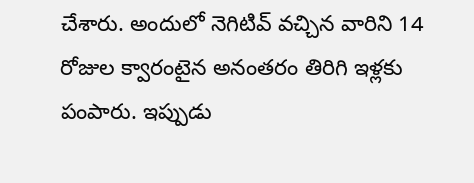చేశారు. అందులో నెగిటివ్ వచ్చిన వారిని 14 రోజుల క్వారంటైన అనంతరం తిరిగి ఇళ్లకు పంపారు. ఇప్పుడు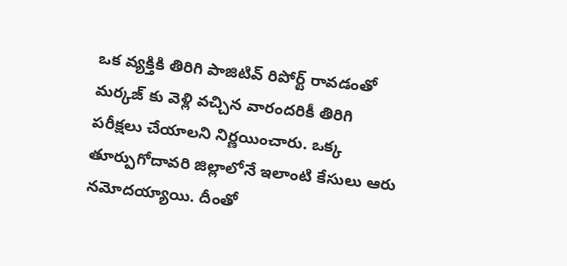ఒక వ్యక్తికి తిరిగి పాజిటివ్ రిపోర్ట్ రావడంతో మర్కజ్ కు వెళ్లి వచ్చిన వారందరికీ తిరిగి పరీక్షలు చేయాలని నిర్ణయించారు. ఒక్క తూర్పుగోదావరి జిల్లాలోనే ఇలాంటి కేసులు ఆరు నమోదయ్యాయి. దీంతో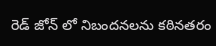రెడ్ జోన్ లో నిబందనలను కఠినతరం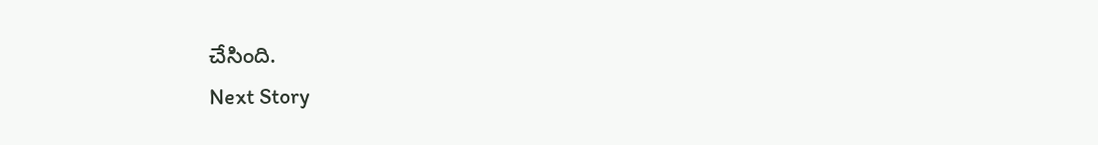చేసింది.
Next Story